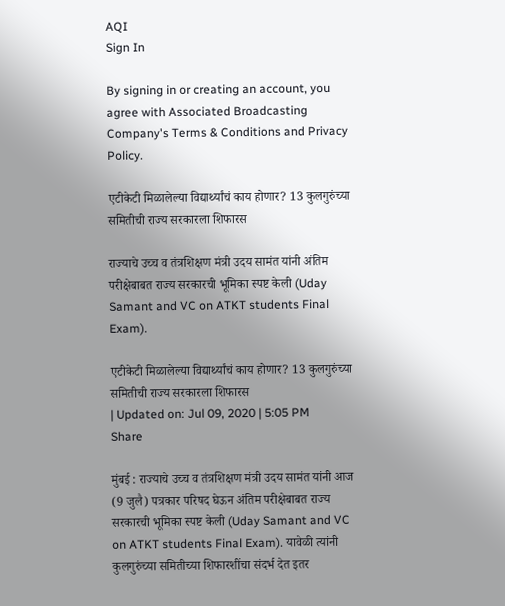AQI
Sign In

By signing in or creating an account, you agree with Associated Broadcasting Company's Terms & Conditions and Privacy Policy.

एटीकेटी मिळालेल्या विद्यार्थ्यांचं काय होणार? 13 कुलगुरुंच्या समितीची राज्य सरकारला शिफारस

राज्याचे उच्च व तंत्रशिक्षण मंत्री उदय सामंत यांनी अंतिम परीक्षेबाबत राज्य सरकारची भूमिका स्पष्ट केली (Uday Samant and VC on ATKT students Final Exam).

एटीकेटी मिळालेल्या विद्यार्थ्यांचं काय होणार? 13 कुलगुरुंच्या समितीची राज्य सरकारला शिफारस
| Updated on: Jul 09, 2020 | 5:05 PM
Share

मुंबई : राज्याचे उच्च व तंत्रशिक्षण मंत्री उदय सामंत यांनी आज (9 जुलै) पत्रकार परिषद घेऊन अंतिम परीक्षेबाबत राज्य सरकारची भूमिका स्पष्ट केली (Uday Samant and VC on ATKT students Final Exam). यावेळी त्यांनी कुलगुरुंच्या समितीच्या शिफारशींचा संदर्भ देत इतर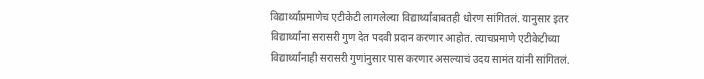विद्यार्थ्यांप्रमाणेच एटीकेटी लागलेल्या विद्यार्थ्यांबाबतही धोरण सांगितलं. यानुसार इतर विद्यार्थ्यांना सरासरी गुण देत पदवी प्रदान करणार आहोत. त्याचप्रमाणे एटीकेटीच्या विद्यार्थ्यांनाही सरासरी गुणांनुसार पास करणार असल्याचं उदय सामंत यांनी सांगितलं.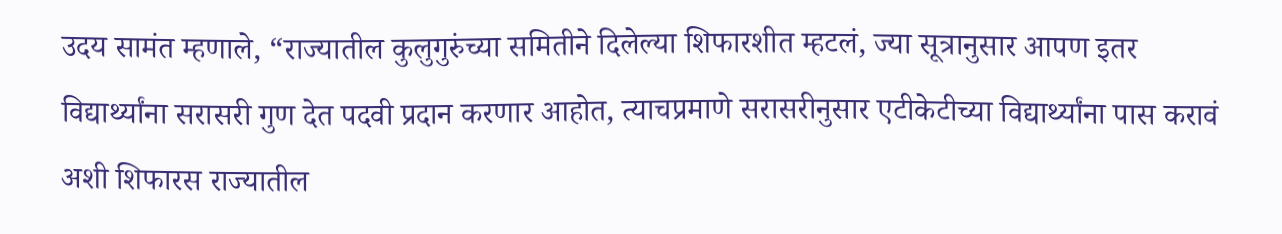उदय सामंत म्हणाले, “राज्यातील कुलुगुरुंच्या समितीने दिलेल्या शिफारशीत म्हटलं, ज्या सूत्रानुसार आपण इतर विद्यार्थ्यांना सरासरी गुण देत पदवी प्रदान करणार आहोत, त्याचप्रमाणे सरासरीनुसार एटीकेटीच्या विद्यार्थ्यांना पास करावं अशी शिफारस राज्यातील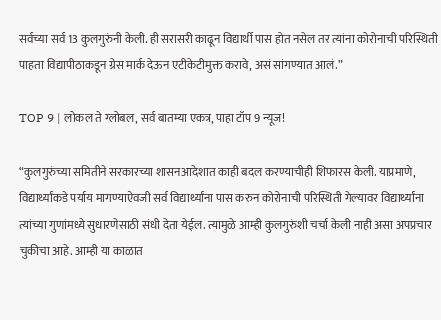सर्वच्या सर्व 13 कुलगुरुंनी केली. ही सरासरी काढून विद्यार्थी पास होत नसेल तर त्यांना कोरोनाची परिस्थिती पाहता विद्यापीठाकडून ग्रेस मार्क देऊन एटीकेटीमुक्त करावे, असं सांगण्यात आलं.”

TOP 9 | लोकल ते ग्लोबल, सर्व बातम्या एकत्र, पाहा टॉप 9 न्यूज!

“कुलगुरुंच्या समितीने सरकारच्या शासनआदेशात काही बदल करण्याचीही शिफारस केली. याप्रमाणे, विद्यार्थ्यांकडे पर्याय मागण्याऐवजी सर्व विद्यार्थ्यांना पास करुन कोरोनाची परिस्थिती गेल्यावर विद्यार्थ्यांना त्यांच्या गुणांमध्ये सुधारणेसाठी संधी देता येईल. त्यामुळे आम्ही कुलगुरुंशी चर्चा केली नाही असा अपप्रचार चुकीचा आहे. आम्ही या काळात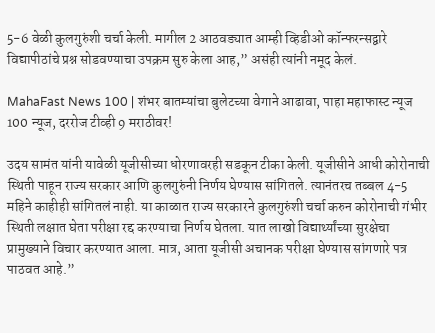5-6 वेळी कुलगुरुंशी चर्चा केली. मागील 2 आठवड्यात आम्ही व्हिडीओ कॉन्फरन्सद्वारे विद्यापीठांचे प्रश्न सोडवण्याचा उपक्रम सुरु केला आह,” असंही त्यांनी नमूद केलं.

MahaFast News 100 | शंभर बातम्यांचा बुलेटच्या वेगाने आढावा, पाहा महाफास्ट न्यूज 100 न्यूज, दररोज टीव्ही 9 मराठीवर!

उदय सामंत यांनी यावेळी यूजीसीच्या धोरणावरही सडकून टीका केली. यूजीसीने आधी कोरोनाची स्थिती पाहून राज्य सरकार आणि कुलगुरुंनी निर्णय घेण्यास सांगितले. त्यानंतरच तब्बल 4-5 महिने काहीही सांगितलं नाही. या काळात राज्य सरकारने कुलगुरुंशी चर्चा करुन कोरोनाची गंभीर स्थिती लक्षात घेता परीक्षा रद्द करण्याचा निर्णय घेतला. यात लाखो विद्यार्थ्यांच्या सुरक्षेचा प्रामुख्याने विचार करण्यात आला. मात्र, आता यूजीसी अचानक परीक्षा घेण्यास सांगणारे पत्र पाठवत आहे.”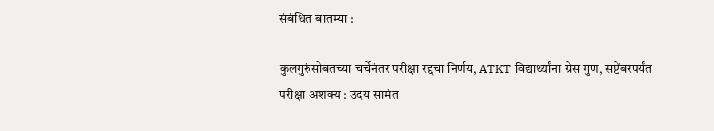संबंधित बातम्या :

कुलगुरुंसोबतच्या चर्चेनंतर परीक्षा रद्दचा निर्णय, ATKT विद्यार्थ्यांना ग्रेस गुण, सप्टेंबरपर्यंत परीक्षा अशक्य : उदय सामंत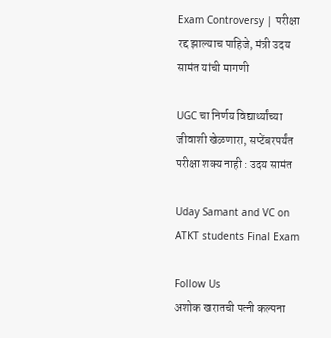Exam Controversy | परीक्षा रद्द झाल्याच पाहिजे, मंत्री उदय सामंत यांची मागणी

UGC चा निर्णय विद्यार्थ्यांच्या जीवाशी खेळणारा, सप्टेंबरपर्यंत परीक्षा शक्य नाही : उदय सामंत

Uday Samant and VC on ATKT students Final Exam

Follow Us
अशोक खरातची पत्नी कल्पना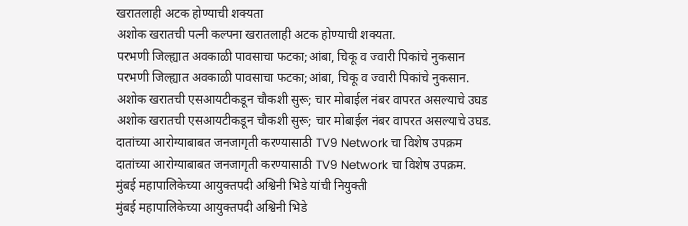खरातलाही अटक होण्याची शक्यता
अशोक खरातची पत्नी कल्पना खरातलाही अटक होण्याची शक्यता.
परभणी जिल्ह्यात अवकाळी पावसाचा फटका;आंबा, चिकू व ज्वारी पिकांचे नुकसान
परभणी जिल्ह्यात अवकाळी पावसाचा फटका;आंबा, चिकू व ज्वारी पिकांचे नुकसान.
अशोक खरातची एसआयटीकडून चौकशी सुरू; चार मोबाईल नंबर वापरत असल्याचे उघड
अशोक खरातची एसआयटीकडून चौकशी सुरू; चार मोबाईल नंबर वापरत असल्याचे उघड.
दातांच्या आरोग्याबाबत जनजागृती करण्यासाठी TV9 Network चा विशेष उपक्रम
दातांच्या आरोग्याबाबत जनजागृती करण्यासाठी TV9 Network चा विशेष उपक्रम.
मुंबई महापालिकेच्या आयुक्तपदी अश्विनी भिडे यांची नियुक्ती
मुंबई महापालिकेच्या आयुक्तपदी अश्विनी भिडे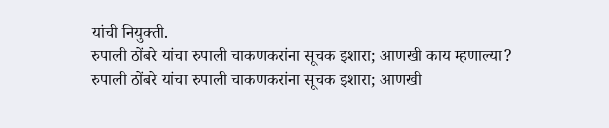यांची नियुक्ती.
रुपाली ठोंबरे यांचा रुपाली चाकणकरांना सूचक इशारा; आणखी काय म्हणाल्या?
रुपाली ठोंबरे यांचा रुपाली चाकणकरांना सूचक इशारा; आणखी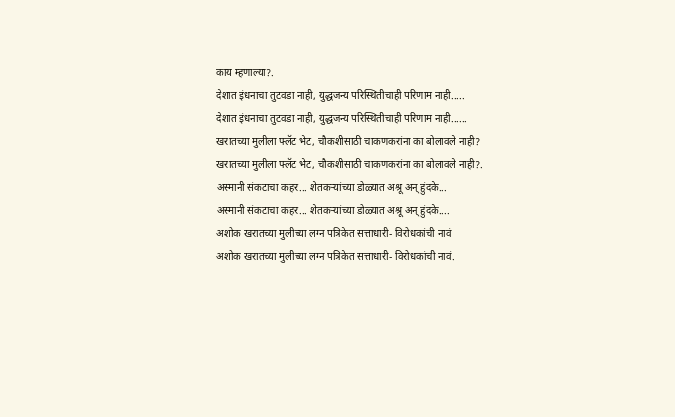काय म्हणाल्या?.
देशात इंधनाचा तुटवडा नाही, युद्धजन्य परिस्थितीचाही परिणाम नाही.....
देशात इंधनाचा तुटवडा नाही, युद्धजन्य परिस्थितीचाही परिणाम नाही......
खरातच्या मुलीला फ्लॅट भेट, चौकशीसाठी चाकणकरांना का बोलावले नाही?
खरातच्या मुलीला फ्लॅट भेट, चौकशीसाठी चाकणकरांना का बोलावले नाही?.
अस्मानी संकटाचा कहर... शेतकऱ्यांच्या डोळ्यात अश्रू अन् हुंदके...
अस्मानी संकटाचा कहर... शेतकऱ्यांच्या डोळ्यात अश्रू अन् हुंदके....
अशोक खरातच्या मुलीच्या लग्न पत्रिकेत सत्ताधारी- विरोधकांची नावं
अशोक खरातच्या मुलीच्या लग्न पत्रिकेत सत्ताधारी- विरोधकांची नावं.